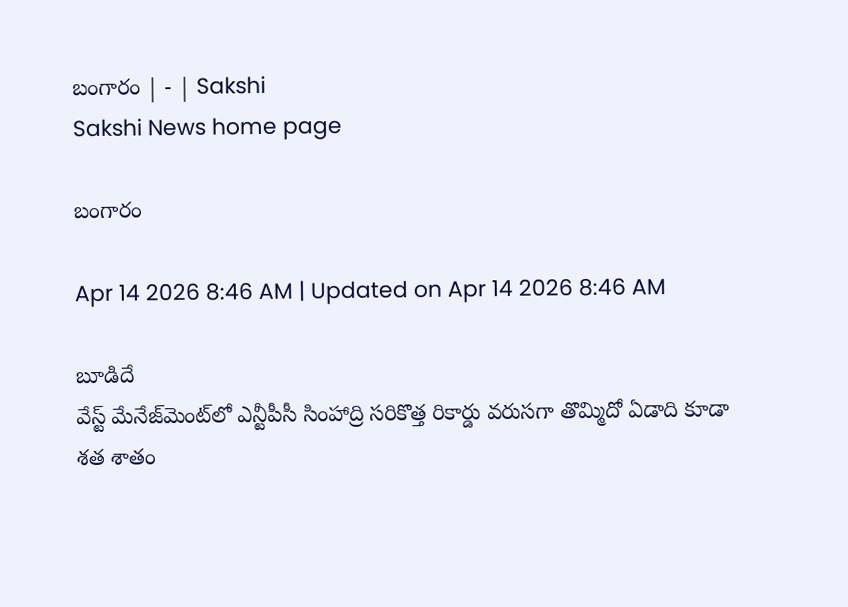బంగారం | - | Sakshi
Sakshi News home page

బంగారం

Apr 14 2026 8:46 AM | Updated on Apr 14 2026 8:46 AM

బూడిదే
వేస్ట్‌ మేనేజ్‌మెంట్‌లో ఎన్టీపీసీ సింహాద్రి సరికొత్త రికార్డు వరుసగా తొమ్మిదో ఏడాది కూడా శత శాతం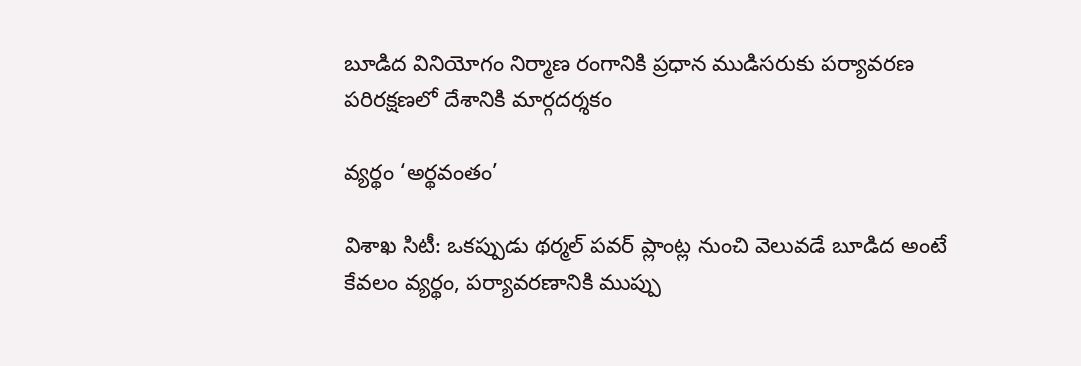బూడిద వినియోగం నిర్మాణ రంగానికి ప్రధాన ముడిసరుకు పర్యావరణ పరిరక్షణలో దేశానికి మార్గదర్శకం

వ్యర్థం ‘అర్థవంతం’

విశాఖ సిటీ: ఒకప్పుడు థర్మల్‌ పవర్‌ ప్లాంట్ల నుంచి వెలువడే బూడిద అంటే కేవలం వ్యర్థం, పర్యావరణానికి ముప్పు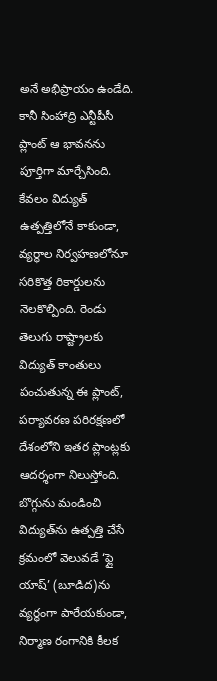అనే అభిప్రాయం ఉండేది. కానీ సింహాద్రి ఎన్టీపీసీ ప్లాంట్‌ ఆ భావనను పూర్తిగా మార్చేసింది. కేవలం విద్యుత్‌ ఉత్పత్తిలోనే కాకుండా, వ్యర్థాల నిర్వహణలోనూ సరికొత్త రికార్డులను నెలకొల్పింది. రెండు తెలుగు రాష్ట్రాలకు విద్యుత్‌ కాంతులు పంచుతున్న ఈ ప్లాంట్‌, పర్యావరణ పరిరక్షణలో దేశంలోని ఇతర ప్లాంట్లకు ఆదర్శంగా నిలుస్తోంది. బొగ్గును మండించి విద్యుత్‌ను ఉత్పత్తి చేసే క్రమంలో వెలువడే ‘ఫ్లై యాష్‌’ (బూడిద)ను వ్యర్థంగా పారేయకుండా, నిర్మాణ రంగానికి కీలక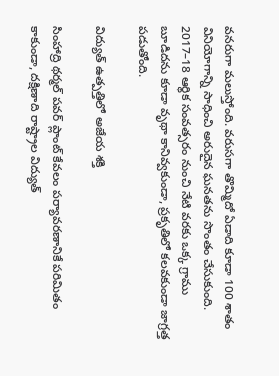వనరుగా మలుస్తోంది. వరుసగా తొమ్మిదో ఏడాది కూడా 100 శాతం వినియోగాన్ని సాధించి అరుదైన ఘనతను సొంతం చేసుకుంది. 2017–18 ఆర్థిక సంవత్సరం నుంచి నేటి వరకు ఒక్క గ్రాము బూడిదను కూడా వృథా కానివ్వకుండా, ప్రకృతిలో కలవకుండా జాగ్రత్త పడుతోంది.

విద్యుత్‌ ఉత్పత్తిలో అజేయ శక్తి

సింహాద్రి థర్మల్‌ పవర్‌ ప్లాంట్‌ కేవలం పర్యావరణానికే పరిమితం కాకుండా, దక్షిణాది రాష్ట్రాల విద్యుత్‌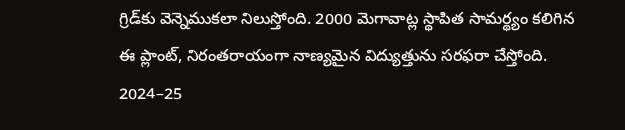గ్రిడ్‌కు వెన్నెముకలా నిలుస్తోంది. 2000 మెగావాట్ల స్థాపిత సామర్థ్యం కలిగిన ఈ ప్లాంట్‌, నిరంతరాయంగా నాణ్యమైన విద్యుత్తును సరఫరా చేస్తోంది. 2024–25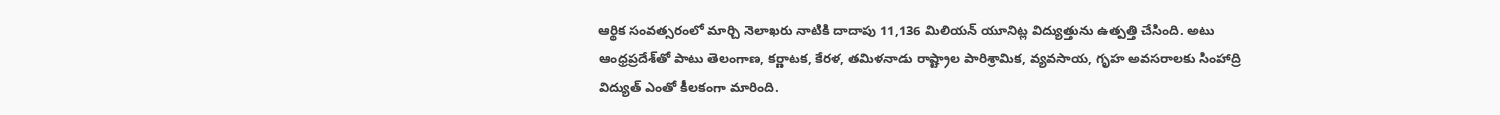ఆర్థిక సంవత్సరంలో మార్చి నెలాఖరు నాటికి దాదాపు 11,136 మిలియన్‌ యూనిట్ల విద్యుత్తును ఉత్పత్తి చేసింది. అటు ఆంధ్రప్రదేశ్‌తో పాటు తెలంగాణ, కర్ణాటక, కేరళ, తమిళనాడు రాష్ట్రాల పారిశ్రామిక, వ్యవసాయ, గృహ అవసరాలకు సింహాద్రి విద్యుత్‌ ఎంతో కీలకంగా మారింది.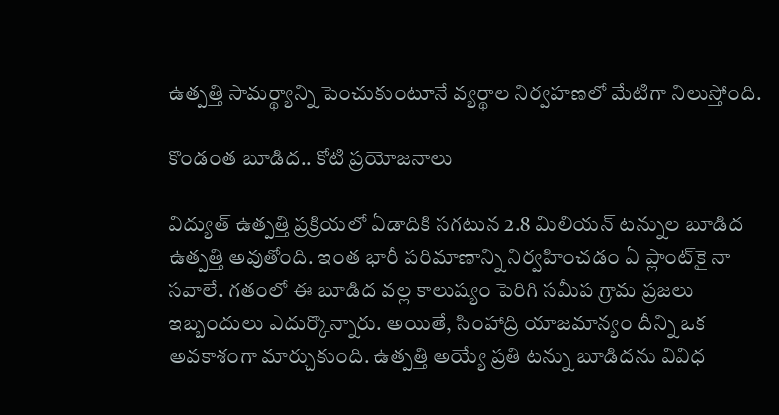ఉత్పత్తి సామర్థ్యాన్ని పెంచుకుంటూనే వ్యర్థాల నిర్వహణలో మేటిగా నిలుస్తోంది.

కొండంత బూడిద.. కోటి ప్రయోజనాలు

విద్యుత్‌ ఉత్పత్తి ప్రక్రియలో ఏడాదికి సగటున 2.8 మిలియన్‌ టన్నుల బూడిద ఉత్పత్తి అవుతోంది. ఇంత భారీ పరిమాణాన్ని నిర్వహించడం ఏ ప్లాంట్‌కై నా సవాలే. గతంలో ఈ బూడిద వల్ల కాలుష్యం పెరిగి సమీప గ్రామ ప్రజలు ఇబ్బందులు ఎదుర్కొన్నారు. అయితే, సింహాద్రి యాజమాన్యం దీన్ని ఒక అవకాశంగా మార్చుకుంది. ఉత్పత్తి అయ్యే ప్రతి టన్ను బూడిదను వివిధ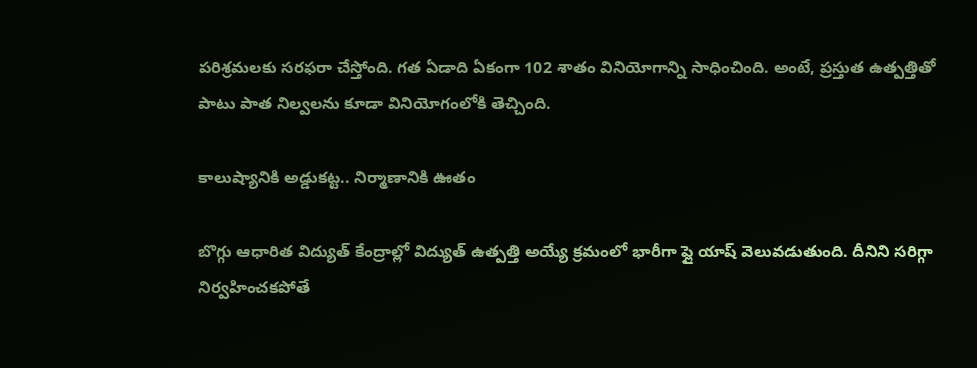పరిశ్రమలకు సరఫరా చేస్తోంది. గత ఏడాది ఏకంగా 102 శాతం వినియోగాన్ని సాధించింది. అంటే, ప్రస్తుత ఉత్పత్తితో పాటు పాత నిల్వలను కూడా వినియోగంలోకి తెచ్చింది.

కాలుష్యానికి అడ్డుకట్ట.. నిర్మాణానికి ఊతం

బొగ్గు ఆధారిత విద్యుత్‌ కేంద్రాల్లో విద్యుత్‌ ఉత్పత్తి అయ్యే క్రమంలో భారీగా ఫ్లై యాష్‌ వెలువడుతుంది. దీనిని సరిగ్గా నిర్వహించకపోతే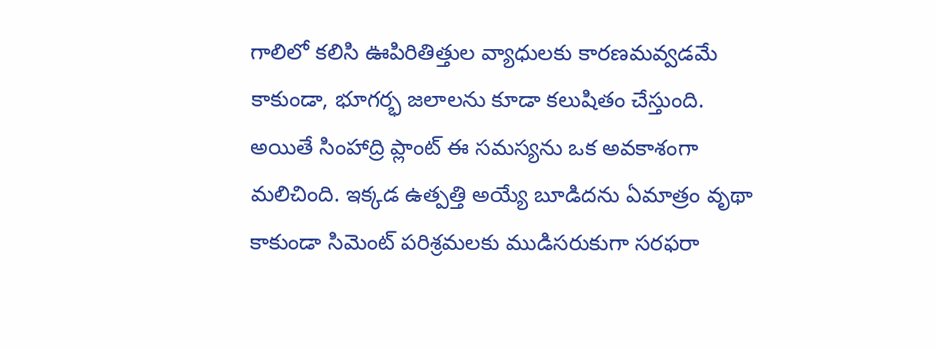గాలిలో కలిసి ఊపిరితిత్తుల వ్యాధులకు కారణమవ్వడమే కాకుండా, భూగర్భ జలాలను కూడా కలుషితం చేస్తుంది. అయితే సింహాద్రి ప్లాంట్‌ ఈ సమస్యను ఒక అవకాశంగా మలిచింది. ఇక్కడ ఉత్పత్తి అయ్యే బూడిదను ఏమాత్రం వృథా కాకుండా సిమెంట్‌ పరిశ్రమలకు ముడిసరుకుగా సరఫరా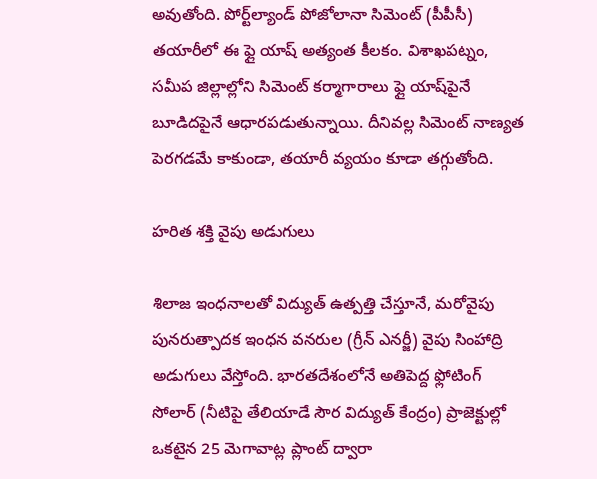అవుతోంది. పోర్ట్‌ల్యాండ్‌ పోజోలానా సిమెంట్‌ (పీపీసీ) తయారీలో ఈ ఫ్లై యాష్‌ అత్యంత కీలకం. విశాఖపట్నం, సమీప జిల్లాల్లోని సిమెంట్‌ కర్మాగారాలు ఫ్లై యాష్‌పైనే బూడిదపైనే ఆధారపడుతున్నాయి. దీనివల్ల సిమెంట్‌ నాణ్యత పెరగడమే కాకుండా, తయారీ వ్యయం కూడా తగ్గుతోంది.

హరిత శక్తి వైపు అడుగులు

శిలాజ ఇంధనాలతో విద్యుత్‌ ఉత్పత్తి చేస్తూనే, మరోవైపు పునరుత్పాదక ఇంధన వనరుల (గ్రీన్‌ ఎనర్జీ) వైపు సింహాద్రి అడుగులు వేస్తోంది. భారతదేశంలోనే అతిపెద్ద ఫ్లోటింగ్‌ సోలార్‌ (నీటిపై తేలియాడే సౌర విద్యుత్‌ కేంద్రం) ప్రాజెక్టుల్లో ఒకటైన 25 మెగావాట్ల ప్లాంట్‌ ద్వారా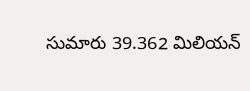సుమారు 39.362 మిలియన్‌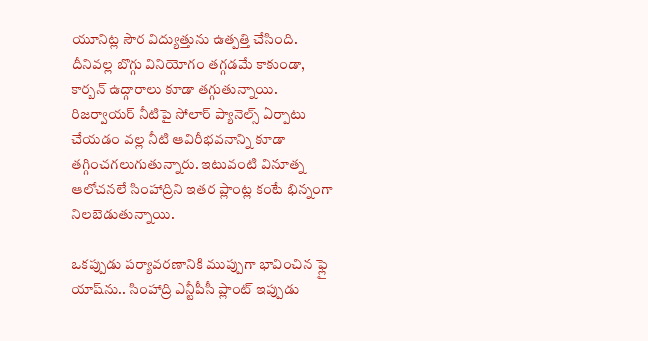యూనిట్ల సౌర విద్యుత్తును ఉత్పత్తి చేసింది. దీనివల్ల బొగ్గు వినియోగం తగ్గడమే కాకుండా, కార్బన్‌ ఉద్గారాలు కూడా తగ్గుతున్నాయి. రిజర్వాయర్‌ నీటిపై సోలార్‌ ప్యానెల్స్‌ ఏర్పాటు చేయడం వల్ల నీటి ఆవిరీభవనాన్ని కూడా తగ్గించగలుగుతున్నారు. ఇటువంటి వినూత్న ఆలోచనలే సింహాద్రిని ఇతర ప్లాంట్ల కంటే భిన్నంగా నిలబెడుతున్నాయి.

ఒకప్పుడు పర్యావరణానికి ముప్పుగా భావించిన ఫ్లై యాష్‌ను.. సింహాద్రి ఎన్టీపీసీ ప్లాంట్‌ ఇప్పుడు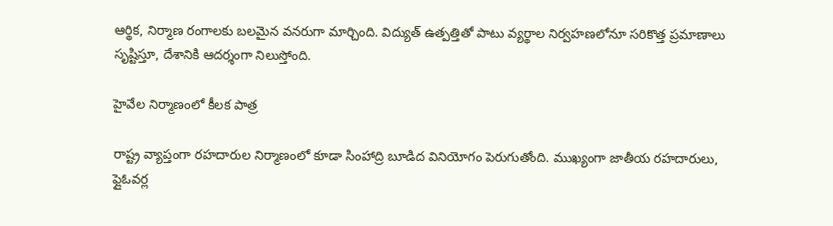ఆర్థిక, నిర్మాణ రంగాలకు బలమైన వనరుగా మార్చింది. విద్యుత్‌ ఉత్పత్తితో పాటు వ్యర్థాల నిర్వహణలోనూ సరికొత్త ప్రమాణాలు సృష్టిస్తూ, దేశానికి ఆదర్శంగా నిలుస్తోంది.

హైవేల నిర్మాణంలో కీలక పాత్ర

రాష్ట్ర వ్యాప్తంగా రహదారుల నిర్మాణంలో కూడా సింహాద్రి బూడిద వినియోగం పెరుగుతోంది. ముఖ్యంగా జాతీయ రహదారులు, ఫ్లైఓవర్ల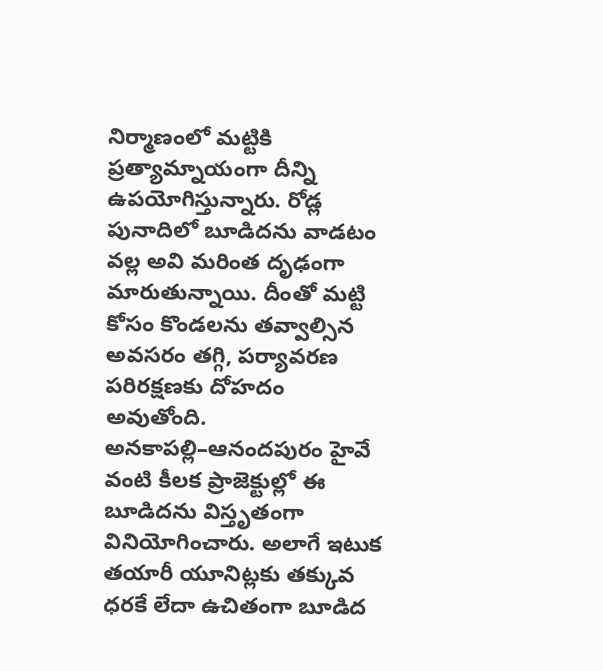నిర్మాణంలో మట్టికి ప్రత్యామ్నాయంగా దీన్ని ఉపయోగిస్తున్నారు. రోడ్ల పునాదిలో బూడిదను వాడటం వల్ల అవి మరింత దృఢంగా మారుతున్నాయి. దీంతో మట్టి కోసం కొండలను తవ్వాల్సిన అవసరం తగ్గి, పర్యావరణ పరిరక్షణకు దోహదం అవుతోంది. అనకాపల్లి–ఆనందపురం హైవే వంటి కీలక ప్రాజెక్టుల్లో ఈ బూడిదను విస్తృతంగా వినియోగించారు. అలాగే ఇటుక తయారీ యూనిట్లకు తక్కువ ధరకే లేదా ఉచితంగా బూడిద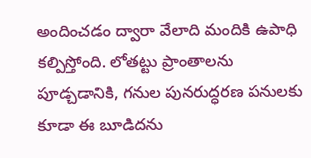అందించడం ద్వారా వేలాది మందికి ఉపాధి కల్పిస్తోంది. లోతట్టు ప్రాంతాలను పూడ్చడానికి, గనుల పునరుద్ధరణ పనులకు కూడా ఈ బూడిదను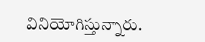వినియోగిస్తున్నారు.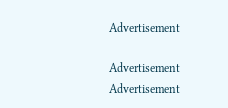Advertisement

Advertisement
Advertisement